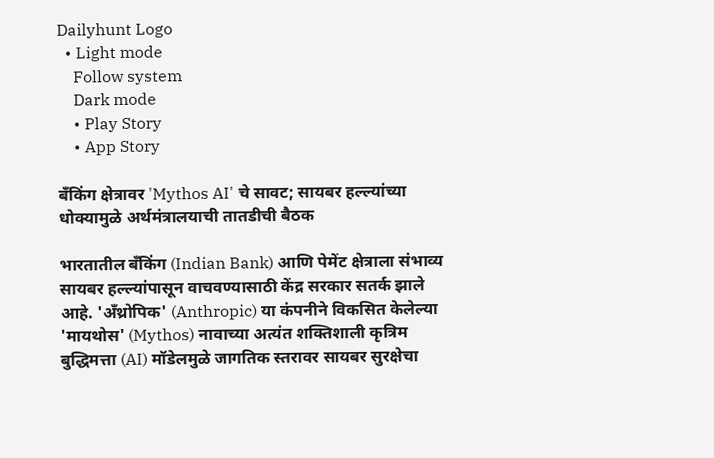Dailyhunt Logo
  • Light mode
    Follow system
    Dark mode
    • Play Story
    • App Story

बँकिंग क्षेत्रावर 'Mythos AI' चे सावट; सायबर हल्ल्यांच्या धोक्यामुळे अर्थमंत्रालयाची तातडीची बैठक

भारतातील बँकिंग (Indian Bank) आणि पेमेंट क्षेत्राला संभाव्य सायबर हल्ल्यांपासून वाचवण्यासाठी केंद्र सरकार सतर्क झाले आहे. 'अँथ्रोपिक' (Anthropic) या कंपनीने विकसित केलेल्या 'मायथोस' (Mythos) नावाच्या अत्यंत शक्तिशाली कृत्रिम बुद्धिमत्ता (AI) मॉडेलमुळे जागतिक स्तरावर सायबर सुरक्षेचा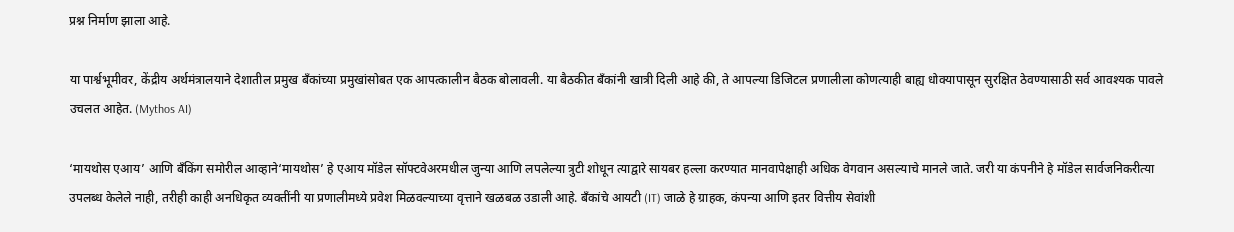प्रश्न निर्माण झाला आहे.

या पार्श्वभूमीवर, केंद्रीय अर्थमंत्रालयाने देशातील प्रमुख बँकांच्या प्रमुखांसोबत एक आपत्कालीन बैठक बोलावली. या बैठकीत बँकांनी खात्री दिली आहे की, ते आपल्या डिजिटल प्रणालीला कोणत्याही बाह्य धोक्यापासून सुरक्षित ठेवण्यासाठी सर्व आवश्यक पावले उचलत आहेत. (Mythos AI)

‘मायथोस एआय’ आणि बँकिंग समोरील आव्हाने‘मायथोस’ हे एआय मॉडेल सॉफ्टवेअरमधील जुन्या आणि लपलेल्या त्रुटी शोधून त्याद्वारे सायबर हल्ला करण्यात मानवापेक्षाही अधिक वेगवान असल्याचे मानले जाते. जरी या कंपनीने हे मॉडेल सार्वजनिकरीत्या उपलब्ध केलेले नाही, तरीही काही अनधिकृत व्यक्तींनी या प्रणालीमध्ये प्रवेश मिळवल्याच्या वृत्ताने खळबळ उडाली आहे. बँकांचे आयटी (IT) जाळे हे ग्राहक, कंपन्या आणि इतर वित्तीय सेवांशी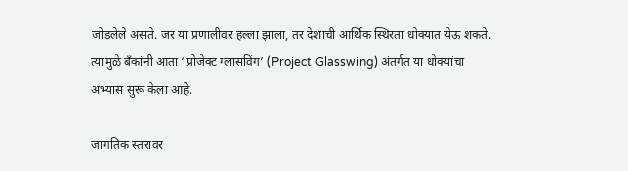जोडलेले असते. जर या प्रणालीवर हल्ला झाला, तर देशाची आर्थिक स्थिरता धोक्यात येऊ शकते. त्यामुळे बँकांनी आता ‘प्रोजेक्ट ग्लासविंग’ (Project Glasswing) अंतर्गत या धोक्यांचा अभ्यास सुरू केला आहे.

जागतिक स्तरावर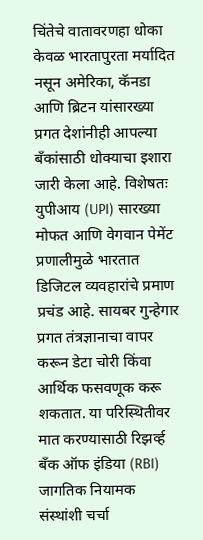चिंतेचे वातावरणहा धोका केवळ भारतापुरता मर्यादित नसून अमेरिका, कॅनडा आणि ब्रिटन यांसारख्या प्रगत देशांनीही आपल्या बँकांसाठी धोक्याचा इशारा जारी केला आहे. विशेषतः युपीआय (UPI) सारख्या मोफत आणि वेगवान पेमेंट प्रणालीमुळे भारतात डिजिटल व्यवहारांचे प्रमाण प्रचंड आहे. सायबर गुन्हेगार प्रगत तंत्रज्ञानाचा वापर करून डेटा चोरी किंवा आर्थिक फसवणूक करू शकतात. या परिस्थितीवर मात करण्यासाठी रिझर्व्ह बँक ऑफ इंडिया (RBI) जागतिक नियामक संस्थांशी चर्चा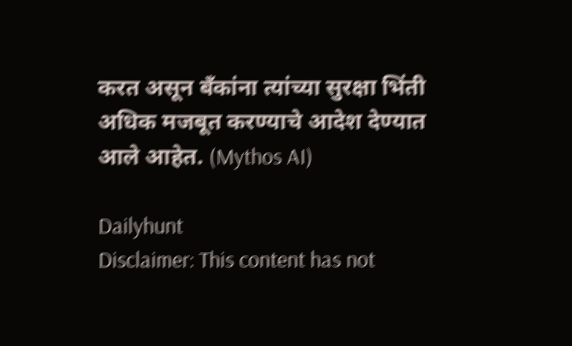करत असून बँकांना त्यांच्या सुरक्षा भिंती अधिक मजबूत करण्याचे आदेश देण्यात आले आहेत. (Mythos AI)

Dailyhunt
Disclaimer: This content has not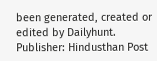been generated, created or edited by Dailyhunt. Publisher: Hindusthan Post